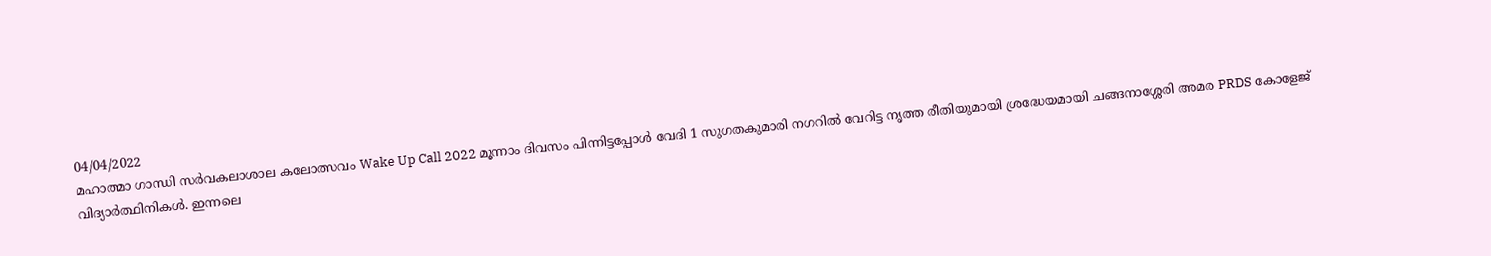04/04/2022
മഹാത്മാ ഗാന്ധി സർവകലാശാല കലോത്സവം Wake Up Call 2022 മൂന്നാം ദിവസം പിന്നിട്ടപ്പോൾ വേദി 1 സുഗതകുമാരി നഗറിൽ വേറിട്ട നൃത്ത രീതിയുമായി ശ്രദ്ധേയമായി ചങ്ങനാശ്ശേരി അമര PRDS കോളേജ് വിദ്യാർത്ഥിനികൾ. ഇന്നലെ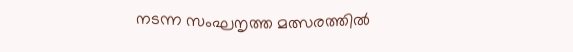നടന്ന സംഘനൃത്ത മത്സരത്തിൽ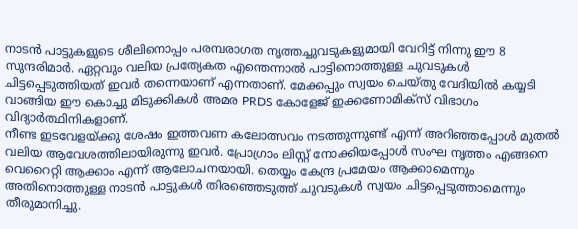നാടൻ പാട്ടുകളുടെ ശീലിനൊപ്പം പരമ്പരാഗത നൃത്തച്ചുവടുകളുമായി വേറിട്ട് നിന്നു ഈ 8 സുന്ദരിമാർ. ഏറ്റവും വലിയ പ്രത്യേകത എന്തെന്നാൽ പാട്ടിനൊത്തുള്ള ചുവടുകൾ ചിട്ടപ്പെടുത്തിയത് ഇവർ തന്നെയാണ് എന്നതാണ്. മേക്കപ്പും സ്വയം ചെയ്തു വേദിയിൽ കയ്യടി വാങ്ങിയ ഈ കൊച്ചു മിടുക്കികൾ അമര PRDS കോളേജ് ഇക്കണോമിക്സ് വിഭാഗം വിദ്യാർത്ഥിനികളാണ്.
നീണ്ട ഇടവേളയ്ക്കു ശേഷം ഇത്തവണ കലോത്സവം നടത്തുന്നുണ്ട് എന്ന് അറിഞ്ഞപ്പോൾ മുതൽ വലിയ ആവേശത്തിലായിരുന്നു ഇവർ. പ്രോഗ്രാം ലിസ്റ്റ് നോക്കിയപ്പോൾ സംഘ നൃത്തം എങ്ങനെ വെറൈറ്റി ആക്കാം എന്ന് ആലോചനയായി. തെയ്യം കേന്ദ്ര പ്രമേയം ആക്കാമെന്നും അതിനൊത്തുള്ള നാടൻ പാട്ടുകൾ തിരഞ്ഞെടുത്ത് ചുവടുകൾ സ്വയം ചിട്ടപ്പെടുത്താമെന്നും തീരുമാനിച്ചു.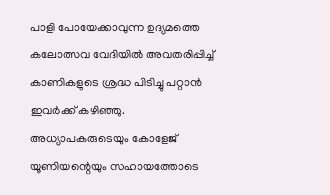പാളി പോയേക്കാവുന്ന ഉദ്യമത്തെ കലോത്സവ വേദിയിൽ അവതരിപ്പിച്ച് കാണികളുടെ ശ്രദ്ധ പിടിച്ചു പറ്റാൻ ഇവർക്ക് കഴിഞ്ഞു.
അധ്യാപകരുടെയും കോളേജ് യൂണിയന്റെയും സഹായത്തോടെ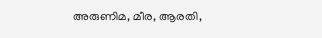അരുണിമ, മീര, ആരതി,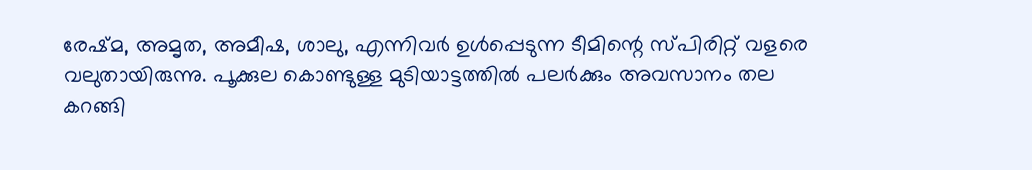രേഷ്മ, അമൃത, അമീഷ, ശാലു, എന്നിവർ ഉൾപ്പെടുന്ന ടീമിന്റെ സ്പിരിറ്റ് വളരെ വലുതായിരുന്നു. പൂക്കുല കൊണ്ടുള്ള മുടിയാട്ടത്തിൽ പലർക്കും അവസാനം തല കറങ്ങി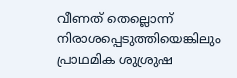വീണത് തെല്ലൊന്ന് നിരാശപ്പെടുത്തിയെങ്കിലും പ്രാഥമിക ശുശ്രുഷ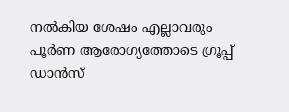നൽകിയ ശേഷം എല്ലാവരും പൂർണ ആരോഗ്യത്തോടെ ഗ്രൂപ്പ് ഡാൻസ്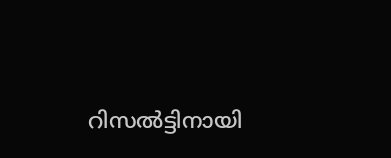റിസൽട്ടിനായി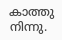കാത്തു നിന്നു.